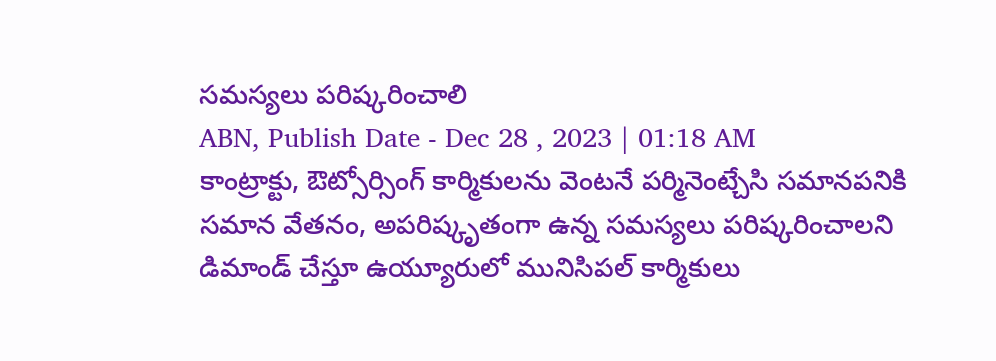సమస్యలు పరిష్కరించాలి
ABN, Publish Date - Dec 28 , 2023 | 01:18 AM
కాంట్రాక్టు, ఔట్సోర్సింగ్ కార్మికులను వెంటనే పర్మినెంట్చేసి సమానపనికి సమాన వేతనం, అపరిష్కృతంగా ఉన్న సమస్యలు పరిష్కరించాలని డిమాండ్ చేస్తూ ఉయ్యూరులో మునిసిపల్ కార్మికులు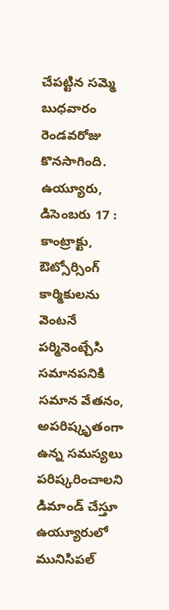చేపట్టిన సమ్మె బుధవారం రెండవరోజు కొనసాగింది.
ఉయ్యూరు, డిసెంబరు 17 : కాంట్రాక్టు, ఔట్సోర్సింగ్ కార్మికులను వెంటనే పర్మినెంట్చేసి సమానపనికి సమాన వేతనం, అపరిష్కృతంగా ఉన్న సమస్యలు పరిష్కరించాలని డిమాండ్ చేస్తూ ఉయ్యూరులో మునిసిపల్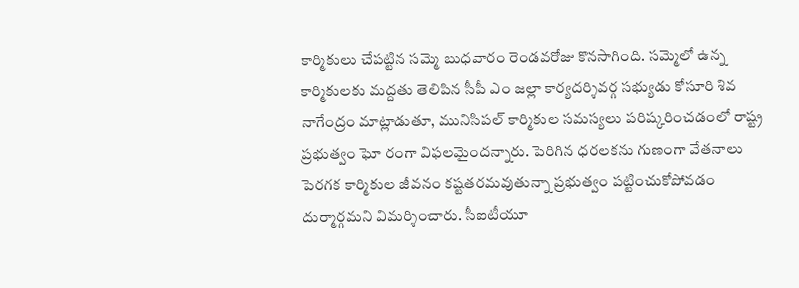కార్మికులు చేపట్టిన సమ్మె బుధవారం రెండవరోజు కొనసాగింది. సమ్మెలో ఉన్న కార్మికులకు మద్దతు తెలిపిన సీపీ ఎం జల్లా కార్యదర్శివర్గ సభ్యుడు కోసూరి శివ నాగేంద్రం మాట్లాడుతూ, మునిసిపల్ కార్మికుల సమస్యలు పరిష్కరించడంలో రాష్ట్ర ప్రభుత్వం ఘో రంగా విఫలమైందన్నారు. పెరిగిన ధరలకను గుణంగా వేతనాలు పెరగక కార్మికుల జీవనం కష్టతరమవుతున్నా ప్రభుత్వం పట్టించుకోపోవడం దుర్మార్గమని విమర్శించారు. సీఐటీయూ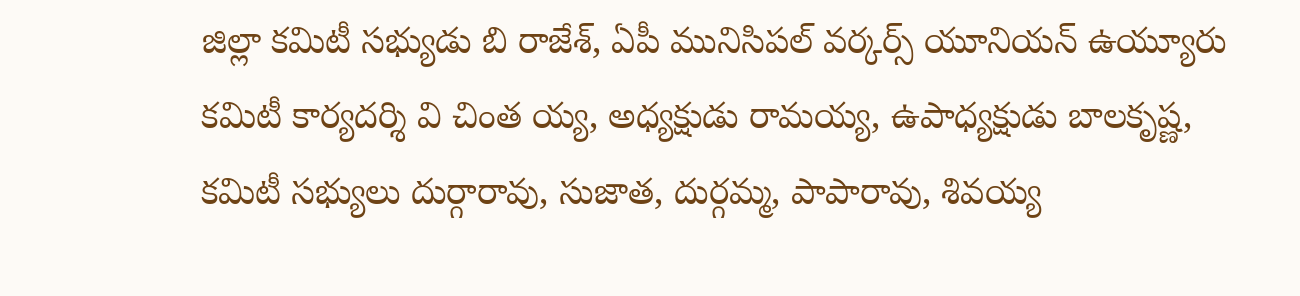జిల్లా కమిటీ సభ్యుడు బి రాజేశ్, ఏపీ మునిసిపల్ వర్కర్స్ యూనియన్ ఉయ్యూరు కమిటీ కార్యదర్శి వి చింత య్య, అధ్యక్షుడు రామయ్య, ఉపాధ్యక్షుడు బాలకృష్ణ, కమిటీ సభ్యులు దుర్గారావు, సుజాత, దుర్గమ్మ, పాపారావు, శివయ్య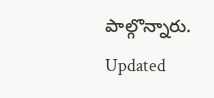పాల్గొన్నారు.
Updated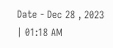Date - Dec 28 , 2023 | 01:18 AM